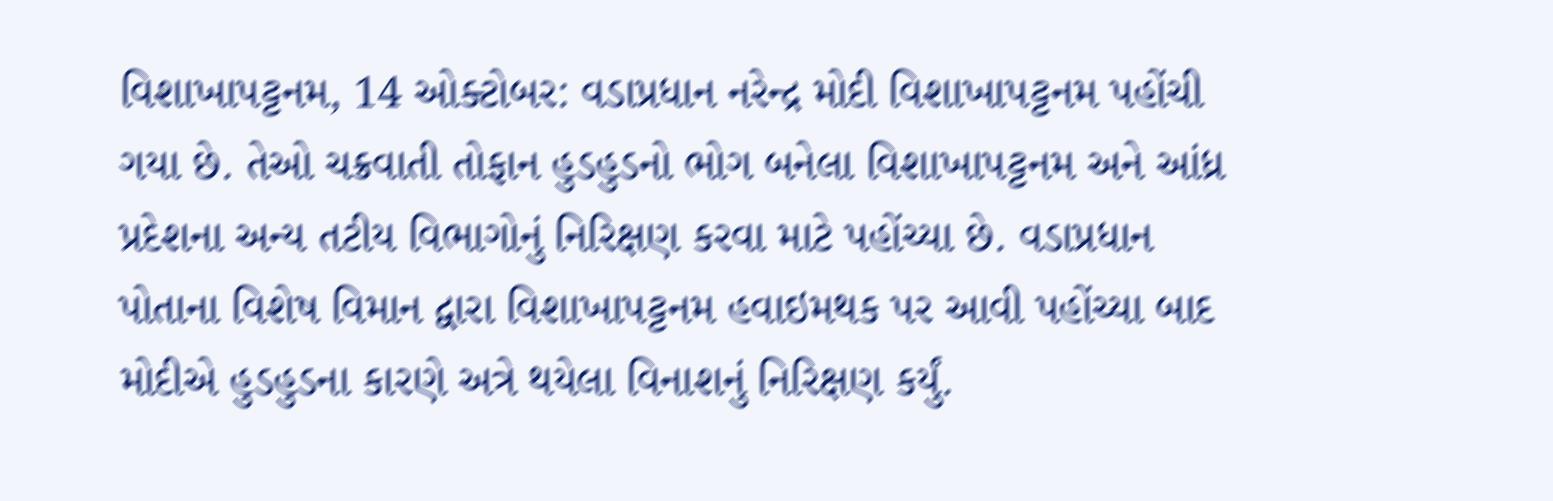વિશાખાપટ્ટનમ, 14 ઓક્ટોબર: વડાપ્રધાન નરેન્દ્ર મોદી વિશાખાપટ્ટનમ પહોંચી ગયા છે. તેઓ ચક્રવાતી તોફાન હુડહુડનો ભોગ બનેલા વિશાખાપટ્ટનમ અને આંધ્ર પ્રદેશના અન્ય તટીય વિભાગોનું નિરિક્ષણ કરવા માટે પહોંચ્યા છે. વડાપ્રધાન પોતાના વિશેષ વિમાન દ્વારા વિશાખાપટ્ટનમ હવાઇમથક પર આવી પહોંચ્યા બાદ મોદીએ હુડહુડના કારણે અત્રે થયેલા વિનાશનું નિરિક્ષણ કર્યું.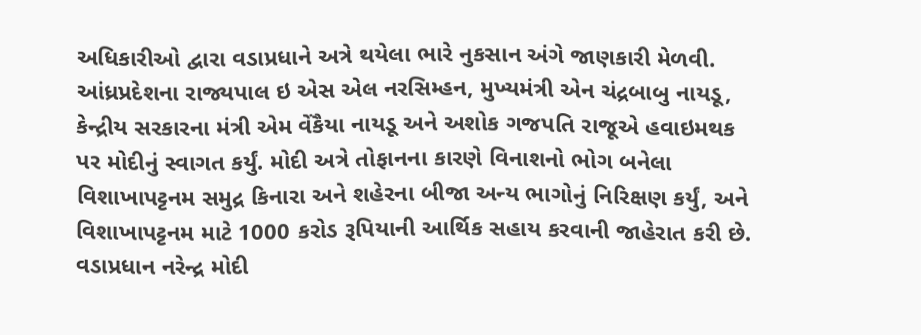અધિકારીઓ દ્વારા વડાપ્રધાને અત્રે થયેલા ભારે નુકસાન અંગે જાણકારી મેળવી.
આંધ્રપ્રદેશના રાજ્યપાલ ઇ એસ એલ નરસિમ્હન, મુખ્યમંત્રી એન ચંદ્રબાબુ નાયડૂ, કેન્દ્રીય સરકારના મંત્રી એમ વેંકૈયા નાયડૂ અને અશોક ગજપતિ રાજૂએ હવાઇમથક પર મોદીનું સ્વાગત કર્યું. મોદી અત્રે તોફાનના કારણે વિનાશનો ભોગ બનેલા વિશાખાપટ્ટનમ સમુદ્ર કિનારા અને શહેરના બીજા અન્ય ભાગોનું નિરિક્ષણ કર્યું, અને વિશાખાપટ્ટનમ માટે 1000 કરોડ રૂપિયાની આર્થિક સહાય કરવાની જાહેરાત કરી છે.
વડાપ્રધાન નરેન્દ્ર મોદી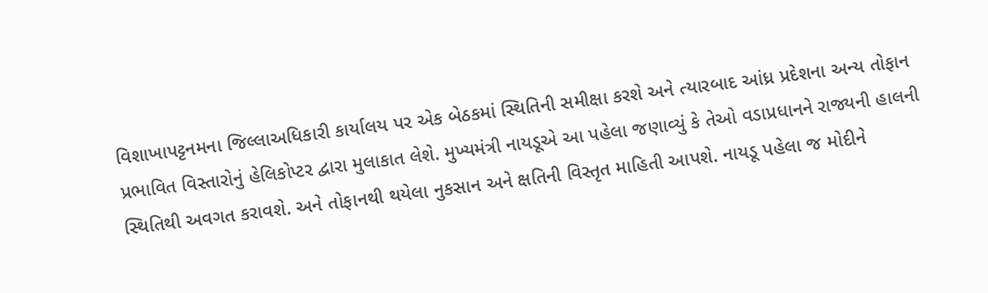વિશાખાપટ્ટનમના જિલ્લાઅધિકારી કાર્યાલય પર એક બેઠકમાં સ્થિતિની સમીક્ષા કરશે અને ત્યારબાદ આંધ્ર પ્રદેશના અન્ય તોફાન પ્રભાવિત વિસ્તારોનું હેલિકોપ્ટર દ્વારા મુલાકાત લેશે. મુખ્યમંત્રી નાયડૂએ આ પહેલા જણાવ્યું કે તેઓ વડાપ્રધાનને રાજ્યની હાલની સ્થિતિથી અવગત કરાવશે. અને તોફાનથી થયેલા નુકસાન અને ક્ષતિની વિસ્તૃત માહિતી આપશે. નાયડૂ પહેલા જ મોદીને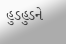હુડહુડને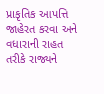પ્રાકૃતિક આપત્તિ જાહેરત કરવા અને વધારાની રાહત તરીકે રાજ્યને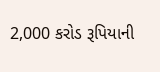2,000 કરોડ રૂપિયાની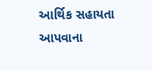આર્થિક સહાયતા આપવાના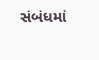સંબંધમાં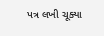પત્ર લખી ચૂક્યા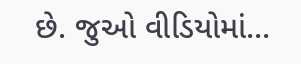છે. જુઓ વીડિયોમાં...